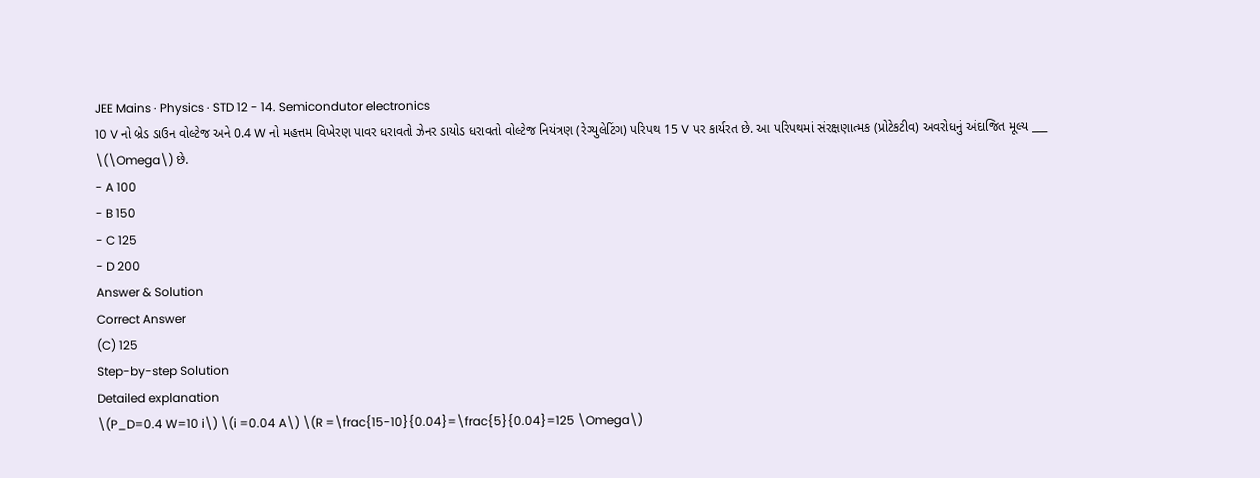JEE Mains · Physics · STD 12 - 14. Semicondutor electronics
10 V નો બ્રેડ ડાઉન વોલ્ટેજ અને 0.4 W નો મહત્તમ વિખેરણ પાવર ધરાવતો ઝેનર ડાયોડ ધરાવતો વોલ્ટેજ નિયંત્રણ (રેગ્યુલેટિંગ) પરિપથ 15 V પર કાર્યરત છે. આ પરિપથમાં સંરક્ષણાત્મક (પ્રોટેકટીવ) અવરોધનું અંદાજિત મૂલ્ય ___ \(\Omega\) છે.
- A 100
- B 150
- C 125
- D 200
Answer & Solution
Correct Answer
(C) 125
Step-by-step Solution
Detailed explanation
\(P_D=0.4 W=10 i\) \(i =0.04 A\) \(R =\frac{15-10}{0.04}=\frac{5}{0.04}=125 \Omega\)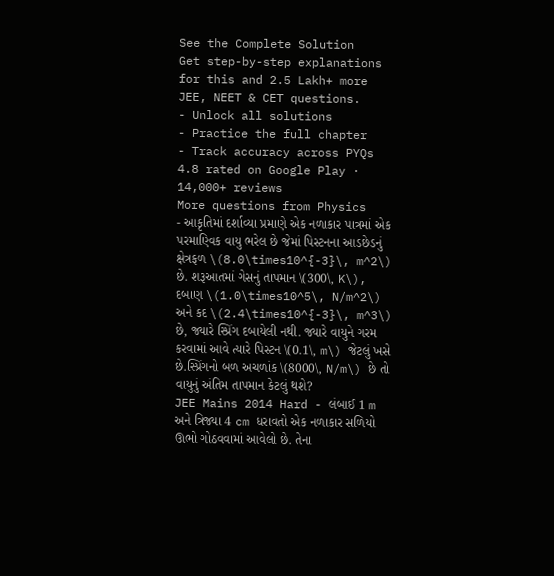See the Complete Solution
Get step-by-step explanations for this and 2.5 Lakh+ more JEE, NEET & CET questions.
- Unlock all solutions
- Practice the full chapter
- Track accuracy across PYQs
4.8 rated on Google Play · 14,000+ reviews
More questions from Physics
- આકૃતિમાં દર્શાવ્યા પ્રમાણે એક નળાકાર પાત્રમાં એક પરમાણ્વિક વાયુ ભરેલ છે જેમાં પિસ્ટનના આડછેડનું ક્ષેત્રફળ \(8.0\times10^{-3}\, m^2\) છે. શરૂઆતમાં ગેસનું તાપમાન \(300\, K\), દબાણ \(1.0\times10^5\, N/m^2\) અને કદ \(2.4\times10^{-3}\, m^3\) છે, જ્યારે સ્પ્રિંગ દબાયેલી નથી. જ્યારે વાયુને ગરમ કરવામાં આવે ત્યારે પિસ્ટન \(0.1\, m\) જેટલું ખસે છે.સ્પ્રિંગનો બળ અચળાંક \(8000\, N/m\) છે તો વાયુનું અંતિમ તાપમાન કેટલું થશે?
JEE Mains 2014 Hard - લંબાઈ 1 m અને ત્રિજ્યા 4 cm ધરાવતો એક નળાકાર સળિયો ઊભો ગોઠવવામાં આવેલો છે. તેના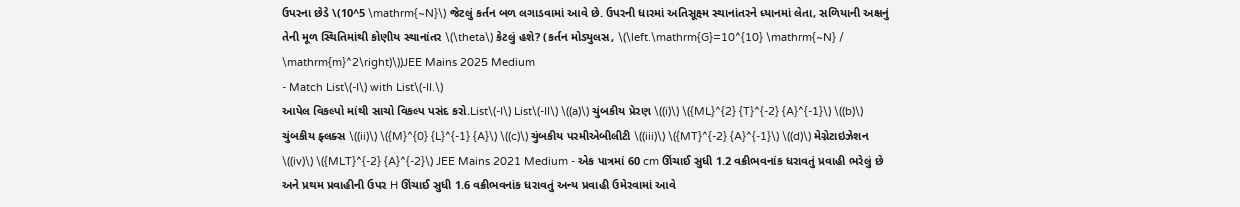ઉપરના છેડે \(10^5 \mathrm{~N}\) જેટલું કર્તન બળ લગાડવામાં આવે છે. ઉપરની ધારમાં અતિસૂક્ષ્મ સ્થાનાંતરને ધ્યાનમાં લેતા, સળિયાની અક્ષનું તેની મૂળ સ્થિતિમાંથી કોણીય સ્થાનાંતર \(\theta\) કેટલું હશે? (કર્તન મોડ્યુલસ, \(\left.\mathrm{G}=10^{10} \mathrm{~N} / \mathrm{m}^2\right)\))JEE Mains 2025 Medium
- Match List\(-I\) with List\(-II.\)
આપેલ વિકલ્પો માંથી સાચો વિકલ્પ પસંદ કરો.List\(-I\) List\(-II\) \((a)\) ચુંબકીય પ્રેરણ \((i)\) \({ML}^{2} {T}^{-2} {A}^{-1}\) \((b)\) ચુંબકીય ફ્લક્સ \((ii)\) \({M}^{0} {L}^{-1} {A}\) \((c)\) ચુંબકીય પરમીએબીલીટી \((iii)\) \({MT}^{-2} {A}^{-1}\) \((d)\) મેગ્નેટાઇઝેશન \((iv)\) \({MLT}^{-2} {A}^{-2}\) JEE Mains 2021 Medium - એક પાત્રમાં 60 cm ઊંચાઈ સુધી 1.2 વક્રીભવનાંક ધરાવતું પ્રવાહી ભરેલું છે અને પ્રથમ પ્રવાહીની ઉપર H ઊંચાઈ સુધી 1.6 વક્રીભવનાંક ધરાવતું અન્ય પ્રવાહી ઉમેરવામાં આવે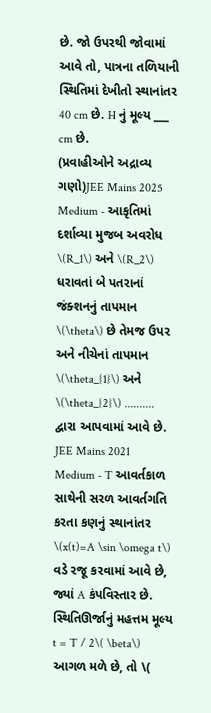છે. જો ઉપરથી જોવામાં આવે તો, પાત્રના તળિયાની સ્થિતિમાં દેખીતો સ્થાનાંતર 40 cm છે. H નું મૂલ્ય ___ cm છે.
(પ્રવાહીઓને અદ્રાવ્ય ગણો)JEE Mains 2025 Medium - આકૃતિમાં દર્શાવ્યા મુજબ અવરોધ \(R_1\) અને \(R_2\) ધરાવતાં બે પતરાનાં જંક્શનનું તાપમાન \(\theta\) છે તેમજ ઉપર અને નીચેનાં તાપમાન \(\theta_{1}\) અને \(\theta_{2}\) .......... દ્વારા આપવામાં આવે છે.
JEE Mains 2021 Medium - T આવર્તકાળ સાથેની સરળ આવર્તગતિ કરતા કણનું સ્થાનાંતર \(x(t)=A \sin \omega t\) વડે રજૂ કરવામાં આવે છે, જ્યાં A કંપવિસ્તાર છે. સ્થિતિઊર્જાનું મહત્તમ મૂલ્ય t = T / 2\( \beta\) આગળ મળે છે, તો \(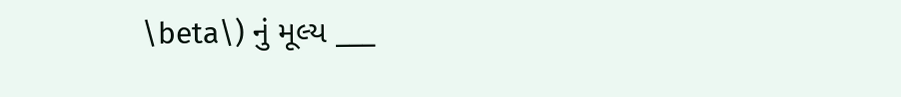\beta\) નું મૂલ્ય ___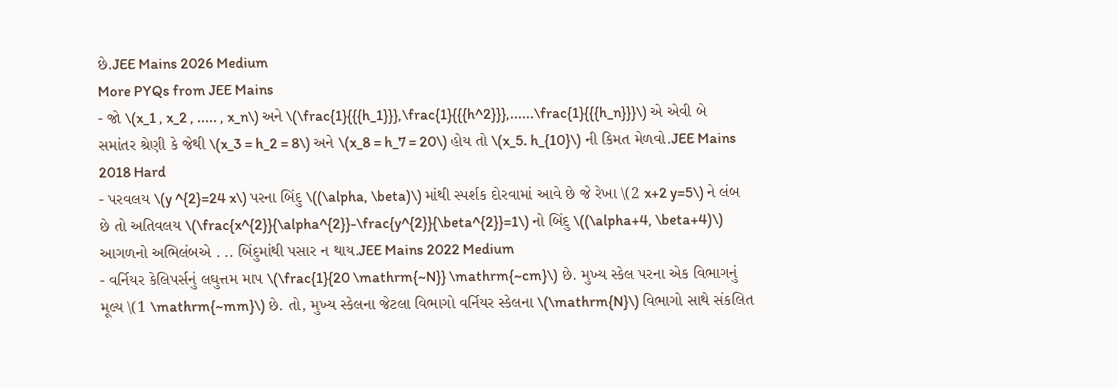છે.JEE Mains 2026 Medium
More PYQs from JEE Mains
- જો \(x_1 , x_2 , ..... , x_n\) અને \(\frac{1}{{{h_1}}},\frac{1}{{{h^2}}},......\frac{1}{{{h_n}}}\) એ એવી બે સમાંતર શ્રેણી કે જેથી \(x_3 = h_2 = 8\) અને \(x_8 = h_7 = 20\) હોય તો \(x_5. h_{10}\) ની કિમત મેળવો.JEE Mains 2018 Hard
- પરવલય \(y ^{2}=24 x\) પરના બિંદુ \((\alpha, \beta)\) માંથી સ્પર્શક દોરવામાં આવે છે જે રેખા \(2 x+2 y=5\) ને લંબ છે તો અતિવલય \(\frac{x^{2}}{\alpha^{2}}-\frac{y^{2}}{\beta^{2}}=1\) નો બિંદુ \((\alpha+4, \beta+4)\) આગળનો અભિલંબએ . .. બિંદુમાંથી પસાર ન થાય.JEE Mains 2022 Medium
- વર્નિયર કેલિપર્સનું લઘુત્તમ માપ \(\frac{1}{20 \mathrm{~N}} \mathrm{~cm}\) છે. મુખ્ય સ્કેલ પરના એક વિભાગનું મૂલ્ય \(1 \mathrm{~mm}\) છે. તો, મુખ્ય સ્કેલના જેટલા વિભાગો વર્નિયર સ્કેલના \(\mathrm{N}\) વિભાગો સાથે સંકલિત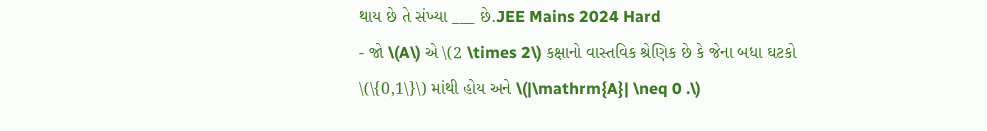થાય છે તે સંખ્યા ___ છે.JEE Mains 2024 Hard
- જો \(A\) એ \(2 \times 2\) કક્ષાનો વાસ્તવિક શ્રેણિક છે કે જેના બધા ઘટકો \(\{0,1\}\) માંથી હોય અને \(|\mathrm{A}| \neq 0 .\)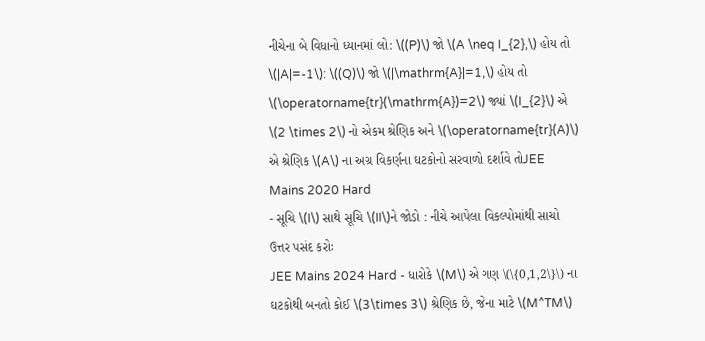નીચેના બે વિધાનો ધ્યાનમાં લો: \((P)\) જો \(A \neq I_{2},\) હોય તો \(|A|=-1\): \((Q)\) જો \(|\mathrm{A}|=1,\) હોય તો \(\operatorname{tr}(\mathrm{A})=2\) જ્યાં \(I_{2}\) એ \(2 \times 2\) નો એકમ શ્રેણિક અને \(\operatorname{tr}(A)\) એ શ્રેણિક \(A\) ના અગ્ર વિકર્ણના ઘટકોનો સરવાળો દર્શાવે તોJEE Mains 2020 Hard
- સૂચિ \(I\) સાથે સૂચિ \(II\)ને જોડો : નીચે આપેલા વિકલ્પોમાંથી સાચો ઉત્તર પસંદ કરોઃ
JEE Mains 2024 Hard - ધારોકે \(M\) એ ગણ \(\{0,1,2\}\) ના ઘટકોથી બનતો કોઈ \(3\times 3\) શ્રેણિક છે, જેના માટે \(M^TM\)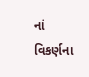નાં વિકર્ણના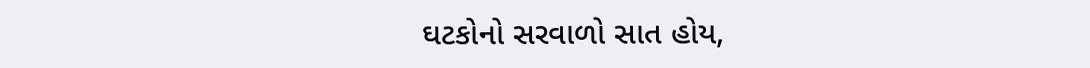ઘટકોનો સરવાળો સાત હોય,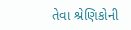તેવા શ્રેણિકોની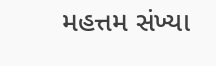મહત્તમ સંખ્યા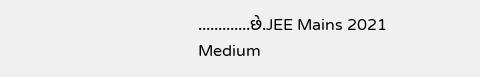.............છે.JEE Mains 2021 Medium